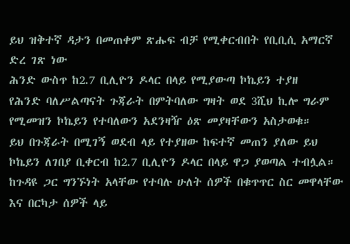ይህ ዝቅተኛ ዳታን በመጠቀም ጽሑፍ ብቻ የሚቀርብበት የቢቢሲ አማርኛ ድረ ገጽ ነው
ሕንድ ውስጥ ከ2.7 ቢሊዮን ዶላር በላይ የሚያውጣ ኮኬይን ተያዘ
የሕንድ ባለሥልጣናት ጉጃራት በምትባለው ግዛት ወደ 3ሺህ ኪሎ ግራም የሚመዝን ኮኬይን የተባለውን አደንዛዥ ዕጽ መያዛቸውን አስታወቁ።
ይህ በጉጃራት በሚገኝ ወደብ ላይ የተያዘው ከፍተኛ መጠን ያለው ይህ ኮኬይን ለገበያ ቢቀርብ ከ2.7 ቢሊዮን ዶላር በላይ ዋጋ ያወጣል ተብሏል።
ከጉዳዩ ጋር ግንኙነት አላቸው የተባሉ ሁለት ሰዎች በቁጥጥር ስር መዋላቸው እና በርካታ ሰዎች ላይ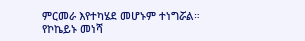ምርመራ እየተካሄደ መሆኑም ተነግሯል።
የኮኬይኑ መነሻ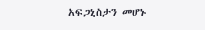አፍጋኒስታን መሆኑ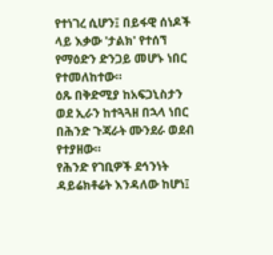የተነገረ ሲሆን፤ በይፋዊ ሰነዶች ላይ እቃው 'ታልክ' የተሰኘ የማዕድን ድንጋይ መሆኑ ነበር የተመለከተው።
ዕጹ በቅድሚያ ከአፍጋኒስታን ወደ ኢራን ከተጓጓዘ በኋላ ነበር በሕንድ ጉጃራት ሙንደራ ወደብ የተያዘው።
የሕንድ የገቢዎች ደኅንነት ዳይሬክቶሬት እንዳለው ከሆነ፤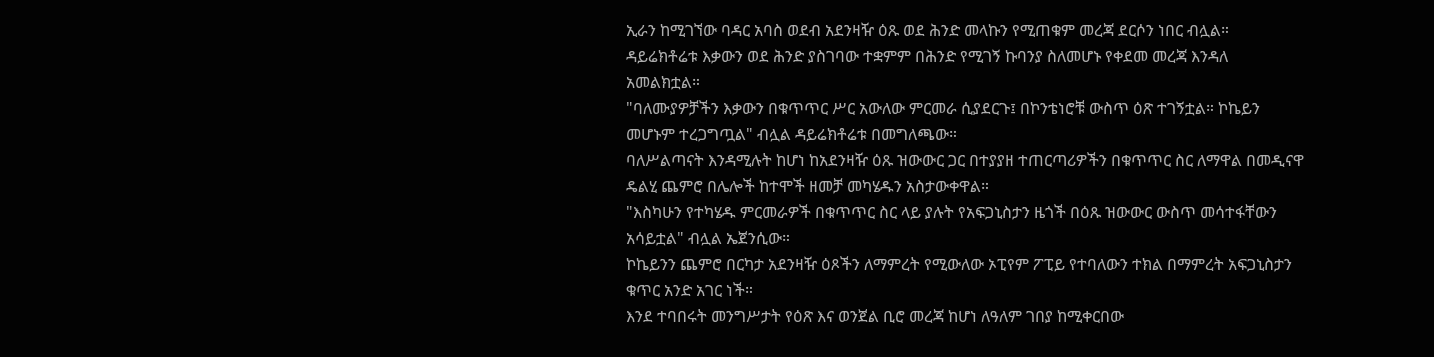ኢራን ከሚገኘው ባዳር አባስ ወደብ አደንዛዥ ዕጹ ወደ ሕንድ መላኩን የሚጠቁም መረጃ ደርሶን ነበር ብሏል።
ዳይሬክቶሬቱ እቃውን ወደ ሕንድ ያስገባው ተቋምም በሕንድ የሚገኝ ኩባንያ ስለመሆኑ የቀደመ መረጃ እንዳለ አመልክቷል።
"ባለሙያዎቻችን እቃውን በቁጥጥር ሥር አውለው ምርመራ ሲያደርጉ፤ በኮንቴነሮቹ ውስጥ ዕጽ ተገኝቷል። ኮኬይን መሆኑም ተረጋግጧል" ብሏል ዳይሬክቶሬቱ በመግለጫው።
ባለሥልጣናት እንዳሚሉት ከሆነ ከአደንዛዥ ዕጹ ዝውውር ጋር በተያያዘ ተጠርጣሪዎችን በቁጥጥር ስር ለማዋል በመዲናዋ ዴልሂ ጨምሮ በሌሎች ከተሞች ዘመቻ መካሄዱን አስታውቀዋል።
"እስካሁን የተካሄዱ ምርመራዎች በቁጥጥር ስር ላይ ያሉት የአፍጋኒስታን ዜጎች በዕጹ ዝውውር ውስጥ መሳተፋቸውን አሳይቷል" ብሏል ኤጀንሲው።
ኮኬይንን ጨምሮ በርካታ አደንዛዥ ዕጾችን ለማምረት የሚውለው ኦፒየም ፖፒይ የተባለውን ተክል በማምረት አፍጋኒስታን ቁጥር አንድ አገር ነች።
እንደ ተባበሩት መንግሥታት የዕጽ እና ወንጀል ቢሮ መረጃ ከሆነ ለዓለም ገበያ ከሚቀርበው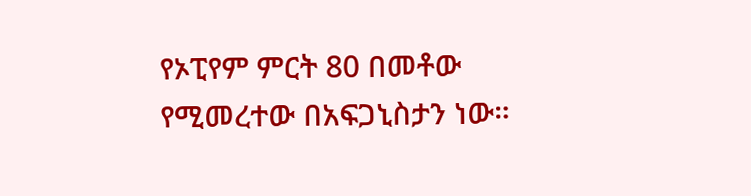የኦፒየም ምርት 80 በመቶው የሚመረተው በአፍጋኒስታን ነው።